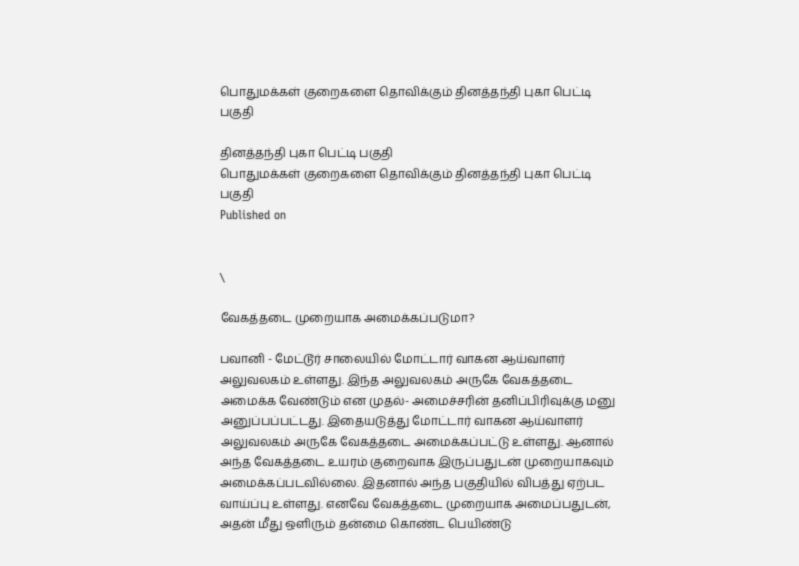பொதுமக்கள் குறைகளை தொவிக்கும் தினத்தந்தி புகா பெட்டி பகுதி

தினத்தந்தி புகா பெட்டி பகுதி
பொதுமக்கள் குறைகளை தொவிக்கும் தினத்தந்தி புகா பெட்டி பகுதி
Published on


\

வேகத்தடை முறையாக அமைக்கப்படுமா?

பவானி - மேட்டூர் சாலையில் மோட்டார் வாகன ஆய்வாளர் அலுவலகம் உள்ளது. இந்த அலுவலகம் அருகே வேகத்தடை அமைக்க வேண்டும் என முதல்- அமைச்சரின் தனிப்பிரிவுக்கு மனு அனுப்பப்பட்டது. இதையடுத்து மோட்டார் வாகன ஆய்வாளர் அலுவலகம் அருகே வேகத்தடை அமைக்கப்பட்டு உள்ளது. ஆனால் அந்த வேகத்தடை உயரம் குறைவாக இருப்பதுடன் முறையாகவும் அமைக்கப்படவில்லை. இதனால் அந்த பகுதியில் விபத்து ஏற்பட வாய்ப்பு உள்ளது. எனவே வேகத்தடை முறையாக அமைப்பதுடன், அதன் மீது ஒளிரும் தன்மை கொண்ட பெயிண்டு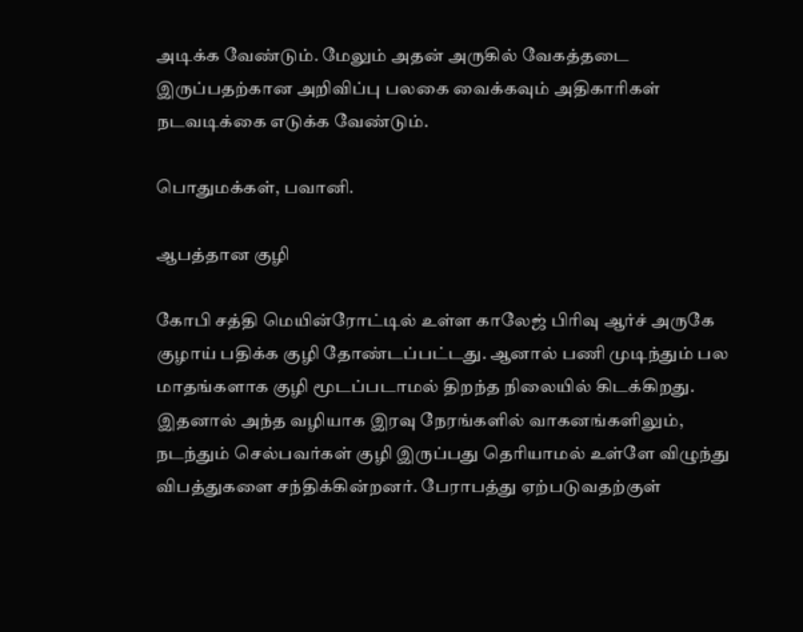அடிக்க வேண்டும். மேலும் அதன் அருகில் வேகத்தடை இருப்பதற்கான அறிவிப்பு பலகை வைக்கவும் அதிகாரிகள் நடவடிக்கை எடுக்க வேண்டும்.

பொதுமக்கள், பவானி.

ஆபத்தான குழி

கோபி சத்தி மெயின்ரோட்டில் உள்ள காலேஜ் பிரிவு ஆர்ச் அருகே குழாய் பதிக்க குழி தோண்டப்பட்டது. ஆனால் பணி முடிந்தும் பல மாதங்களாக குழி மூடப்படாமல் திறந்த நிலையில் கிடக்கிறது. இதனால் அந்த வழியாக இரவு நேரங்களில் வாகனங்களிலும், நடந்தும் செல்பவர்கள் குழி இருப்பது தெரியாமல் உள்ளே விழுந்து விபத்துகளை சந்திக்கின்றனர். பேராபத்து ஏற்படுவதற்குள்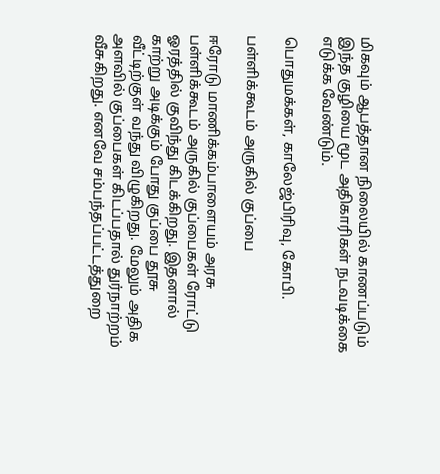மிகவும் ஆபத்தான நிலையில் காணப்படும் இந்த குழியை மூட அதிகாரிகள் நடவடிக்கை எடுக்க வேண்டும்.

பொதுமக்கள், காலேஜ்பிரிவு, கோபி.

பள்ளிக்கூடம் அருகில் குப்பை

ஈரோடு மாணிக்கம்பாளையம் அரசு பள்ளிக்கூடம் அருகில் குப்பைகள் ரோட்டு ஓரத்தில் குவிந்து கிடக்கிறது. இதனால் காற்று அடிக்கும் போது குப்பை தூசு வீட்டிற்குள் வந்து விழுகிறது. மேலும் அதிக அளவில் குப்பைகள் கிடப்பதால் துர்நாற்றம் வீசுகிறது. எனவே சம்பந்தப்பட்டத்துறை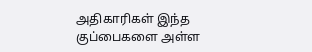அதிகாரிகள் இந்த குப்பைகளை அள்ள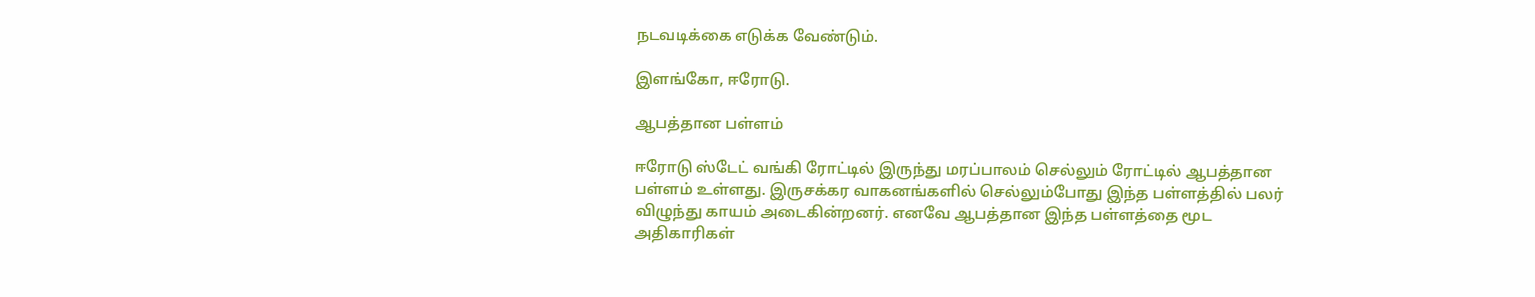நடவடிக்கை எடுக்க வேண்டும்.

இளங்கோ, ஈரோடு.

ஆபத்தான பள்ளம்

ஈரோடு ஸ்டேட் வங்கி ரோட்டில் இருந்து மரப்பாலம் செல்லும் ரோட்டில் ஆபத்தான பள்ளம் உள்ளது. இருசக்கர வாகனங்களில் செல்லும்போது இந்த பள்ளத்தில் பலர் விழுந்து காயம் அடைகின்றனர். எனவே ஆபத்தான இந்த பள்ளத்தை மூட அதிகாரிகள்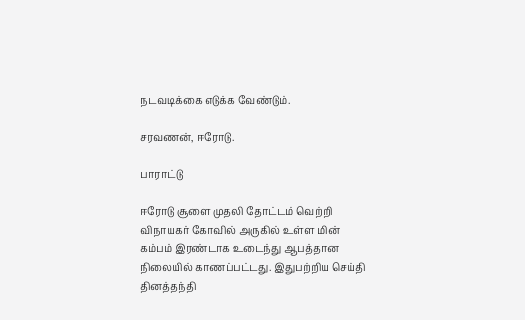நடவடிக்கை எடுக்க வேண்டும்.

சரவணன், ஈரோடு.

பாராட்டு

ஈரோடு சூளை முதலி தோட்டம் வெற்றி விநாயகர் கோவில் அருகில் உள்ள மின் கம்பம் இரண்டாக உடைந்து ஆபத்தான நிலையில் காணப்பட்டது. இதுபற்றிய செய்தி தினத்தந்தி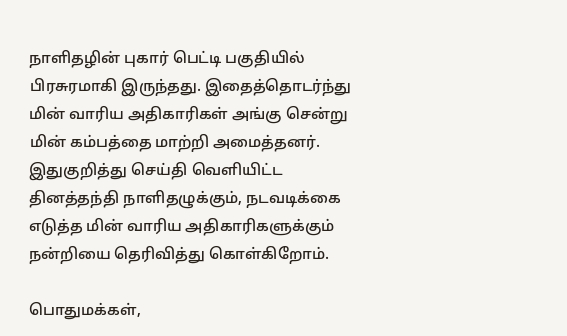நாளிதழின் புகார் பெட்டி பகுதியில் பிரசுரமாகி இருந்தது. இதைத்தொடர்ந்து மின் வாரிய அதிகாரிகள் அங்கு சென்று மின் கம்பத்தை மாற்றி அமைத்தனர். இதுகுறித்து செய்தி வெளியிட்ட தினத்தந்தி நாளிதழுக்கும், நடவடிக்கை எடுத்த மின் வாரிய அதிகாரிகளுக்கும் நன்றியை தெரிவித்து கொள்கிறோம்.

பொதுமக்கள்,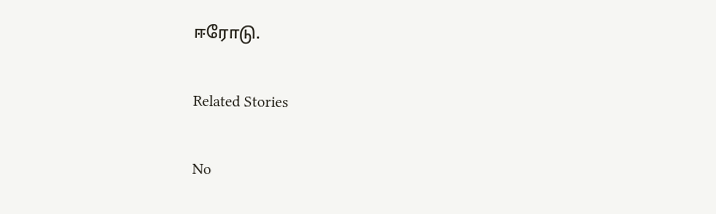ஈரோடு.

Related Stories

No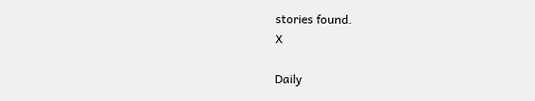stories found.
X

Daily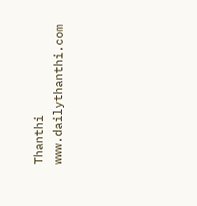Thanthi
www.dailythanthi.com